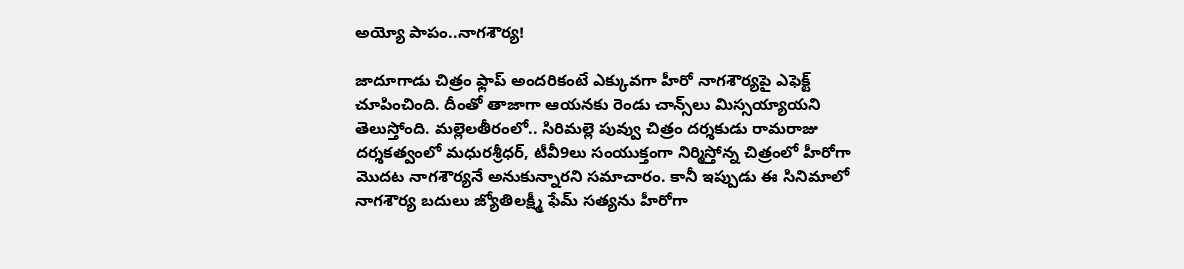అయ్యో పాపం..నాగశౌర్య!

జాదూగాడు చిత్రం ఫ్లాప్‌ అందరికంటే ఎక్కువగా హీరో నాగశౌర్యపై ఎఫెక్ట్‌ చూపించింది. దీంతో తాజాగా ఆయనకు రెండు చాన్స్‌లు మిస్సయ్యాయని తెలుస్తోంది. మల్లెలతీరంలో.. సిరిమల్లె పువ్వు చిత్రం దర్శకుడు రామరాజు దర్శకత్వంలో మధురశ్రీధర్‌, టీవీ9లు సంయుక్తంగా నిర్మిస్తోన్న చిత్రంలో హీరోగా మొదట నాగశౌర్యనే అనుకున్నారని సమాచారం. కానీ ఇప్పుడు ఈ సినిమాలో నాగశౌర్య బదులు జ్యోతిలక్ష్మీ ఫేమ్‌ సత్యను హీరోగా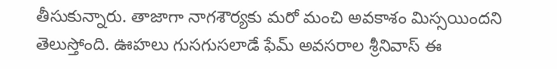తీసుకున్నారు. తాజాగా నాగశౌర్యకు మరో మంచి అవకాశం మిస్సయిందని తెలుస్తోంది. ఊహలు గుసగుసలాడే ఫేమ్‌ అవసరాల శ్రీనివాస్‌ ఈ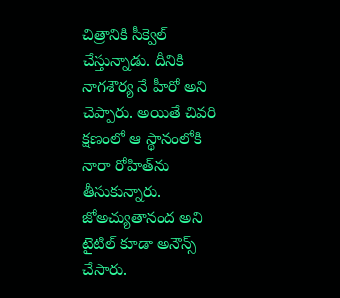చిత్రానికి సీక్వెల్‌ చేస్తున్నాడు. దీనికి నాగశౌర్య నే హీరో అని చెప్పారు. అయితే చివరి క్షణంలో ఆ స్థానంలోకి నారా రోహిత్‌ను తీసుకున్నారు. జోఅచ్యుతానంద అని టైటిల్ కూడా అనౌన్స్ చేసారు.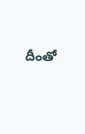దీంతో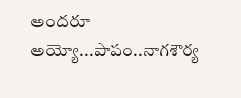అందరూ అయ్యో...పాపం..నాగశౌర్య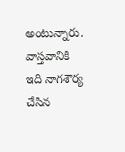అంటున్నారు. వాస్తవానికి ఇది నాగశౌర్య చేసిన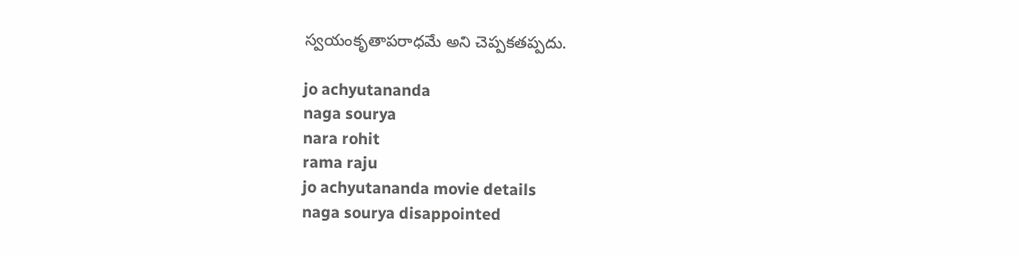స్వయంకృతాపరాధమే అని చెప్పకతప్పదు.

jo achyutananda
naga sourya
nara rohit
rama raju
jo achyutananda movie details
naga sourya disappointed